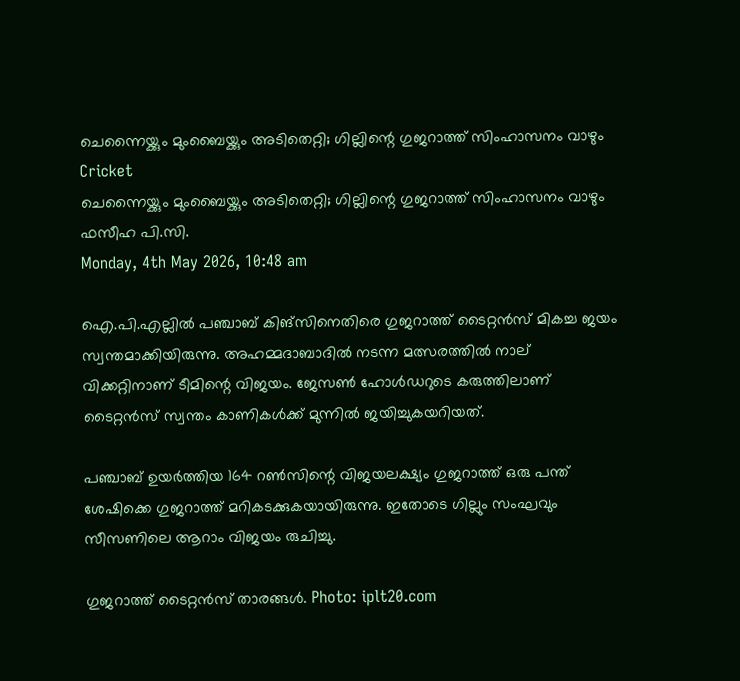ചെന്നൈയ്ക്കും മുംബൈയ്ക്കും അടിതെറ്റി; ഗില്ലിന്റെ ഗുജറാത്ത് സിംഹാസനം വാഴും
Cricket
ചെന്നൈയ്ക്കും മുംബൈയ്ക്കും അടിതെറ്റി; ഗില്ലിന്റെ ഗുജറാത്ത് സിംഹാസനം വാഴും
ഫസീഹ പി.സി.
Monday, 4th May 2026, 10:48 am

ഐ.പി.എല്ലില്‍ പഞ്ചാബ് കിങ്‌സിനെതിരെ ഗുജറാത്ത് ടൈറ്റന്‍സ് മികച്ച ജയം സ്വന്തമാക്കിയിരുന്നു. അഹമ്മദാബാദില്‍ നടന്ന മത്സരത്തില്‍ നാല് വിക്കറ്റിനാണ് ടീമിന്റെ വിജയം. ജേസണ്‍ ഹോള്‍ഡറുടെ കരുത്തിലാണ് ടൈറ്റന്‍സ് സ്വന്തം കാണികള്‍ക്ക് മുന്നില്‍ ജയിച്ചുകയറിയത്.

പഞ്ചാബ് ഉയര്‍ത്തിയ 164 റണ്‍സിന്റെ വിജയലക്ഷ്യം ഗുജറാത്ത് ഒരു പന്ത് ശേഷിക്കെ ഗുജറാത്ത് മറികടക്കുകയായിരുന്നു. ഇതോടെ ഗില്ലും സംഘവും സീസണിലെ ആറാം വിജയം രുചിച്ചു.

ഗുജറാത്ത് ടൈറ്റൻസ് താരങ്ങൾ. Photo: iplt20.com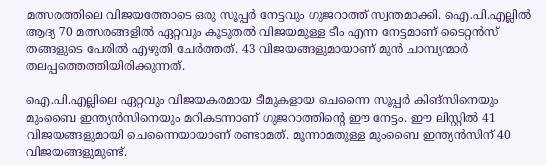മത്സരത്തിലെ വിജയത്തോടെ ഒരു സൂപ്പര്‍ നേട്ടവും ഗുജറാത്ത് സ്വന്തമാക്കി. ഐ.പി.എല്ലില്‍ ആദ്യ 70 മത്സരങ്ങളില്‍ ഏറ്റവും കൂടുതല്‍ വിജയമുള്ള ടീം എന്ന നേട്ടമാണ് ടൈറ്റന്‍സ് തങ്ങളുടെ പേരില്‍ എഴുതി ചേര്‍ത്തത്. 43 വിജയങ്ങളുമായാണ് മുന്‍ ചാമ്പ്യന്മാര്‍ തലപ്പത്തെത്തിയിരിക്കുന്നത്.

ഐ.പി.എല്ലിലെ ഏറ്റവും വിജയകരമായ ടീമുകളായ ചെന്നൈ സൂപ്പര്‍ കിങ്‌സിനെയും മുംബൈ ഇന്ത്യന്‍സിനെയും മറികടന്നാണ് ഗുജറാത്തിന്റെ ഈ നേട്ടം. ഈ ലിസ്റ്റില്‍ 41 വിജയങ്ങളുമായി ചെന്നൈയായാണ് രണ്ടാമത്. മൂന്നാമതുള്ള മുംബൈ ഇന്ത്യന്‍സിന് 40 വിജയങ്ങളുമുണ്ട്.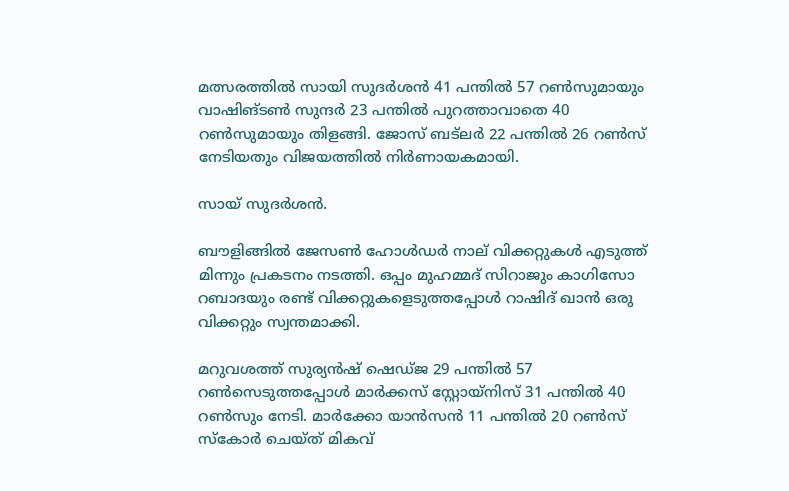മത്സരത്തില്‍ സായി സുദര്‍ശന്‍ 41 പന്തില്‍ 57 റണ്‍സുമായും വാഷിങ്ടണ്‍ സുന്ദര്‍ 23 പന്തില്‍ പുറത്താവാതെ 40 റണ്‍സുമായും തിളങ്ങി. ജോസ് ബട്ലര്‍ 22 പന്തില്‍ 26 റണ്‍സ് നേടിയതും വിജയത്തില്‍ നിര്‍ണായകമായി.

സായ് സുദർശൻ.

ബൗളിങ്ങില്‍ ജേസണ്‍ ഹോള്‍ഡര്‍ നാല് വിക്കറ്റുകള്‍ എടുത്ത് മിന്നും പ്രകടനം നടത്തി. ഒപ്പം മുഹമ്മദ് സിറാജും കാഗിസോ റബാദയും രണ്ട് വിക്കറ്റുകളെടുത്തപ്പോള്‍ റാഷിദ് ഖാന്‍ ഒരു വിക്കറ്റും സ്വന്തമാക്കി.

മറുവശത്ത് സുര്യന്‍ഷ് ഷെഡ്ജ 29 പന്തില്‍ 57 റണ്‍സെടുത്തപ്പോള്‍ മാര്‍ക്കസ് സ്റ്റോയ്‌നിസ് 31 പന്തില്‍ 40 റണ്‍സും നേടി. മാര്‍ക്കോ യാന്‍സന്‍ 11 പന്തില്‍ 20 റണ്‍സ് സ്‌കോര്‍ ചെയ്ത് മികവ്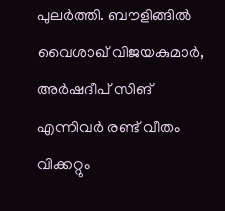പുലര്‍ത്തി. ബൗളിങ്ങില്‍ വൈശാഖ് വിജയകുമാര്‍, അര്‍ഷദീപ് സിങ് എന്നിവര്‍ രണ്ട് വീതം വിക്കറ്റും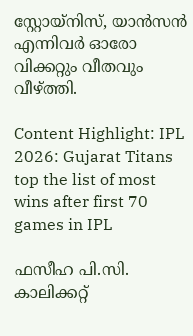സ്റ്റോയ്നിസ്, യാന്‍സന്‍ എന്നിവര്‍ ഓരോ വിക്കറ്റും വീതവും വീഴ്ത്തി.

Content Highlight: IPL 2026: Gujarat Titans top the list of most wins after first 70 games in IPL

ഫസീഹ പി.സി.
കാലിക്കറ്റ്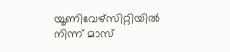യൂണിവേഴ്‌സിറ്റിയില്‍ നിന്ന് മാസ്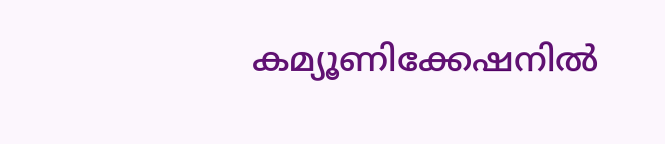കമ്യൂണിക്കേഷനില്‍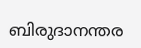ബിരുദാനന്തര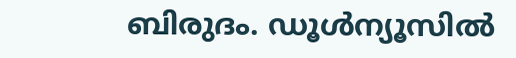ബിരുദം. ഡൂള്‍ന്യൂസില്‍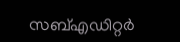സബ്എഡിറ്റര്‍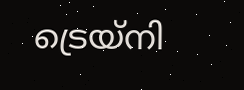ട്രെയ്‌നി